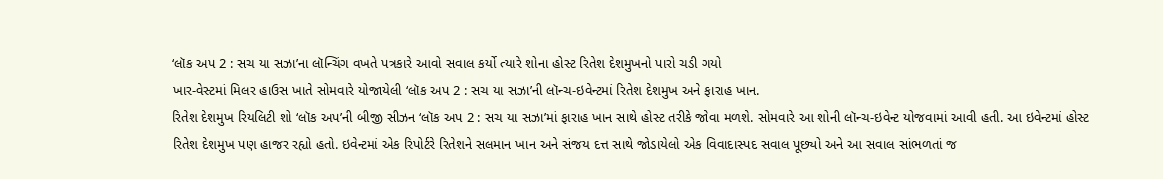‘લૉક અપ 2 : સચ યા સઝા’ના લૉન્ચિંગ વખતે પત્રકારે આવો સવાલ કર્યો ત્યારે શોના હોસ્ટ રિતેશ દેશમુખનો પારો ચડી ગયો
ખાર-વેસ્ટમાં મિલર હાઉસ ખાતે સોમવારે યોજાયેલી ‘લૉક અપ 2 : સચ યા સઝા’ની લૉન્ચ-ઇવેન્ટમાં રિતેશ દેશમુખ અને ફારાહ ખાન.
રિતેશ દેશમુખ રિયલિટી શો ‘લૉક અપ’ની બીજી સીઝન ‘લૉક અપ 2 : સચ યા સઝા’માં ફારાહ ખાન સાથે હોસ્ટ તરીકે જોવા મળશે. સોમવારે આ શોની લૉન્ચ-ઇવેન્ટ યોજવામાં આવી હતી. આ ઇવેન્ટમાં હોસ્ટ રિતેશ દેશમુખ પણ હાજર રહ્યો હતો. ઇવેન્ટમાં એક રિપોર્ટરે રિતેશને સલમાન ખાન અને સંજય દત્ત સાથે જોડાયેલો એક વિવાદાસ્પદ સવાલ પૂછ્યો અને આ સવાલ સાંભળતાં જ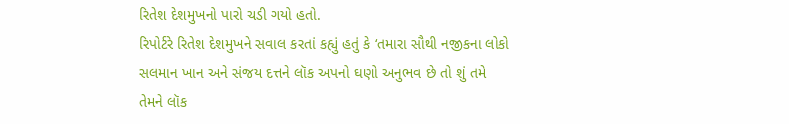રિતેશ દેશમુખનો પારો ચડી ગયો હતો.
રિપોર્ટરે રિતેશ દેશમુખને સવાલ કરતાં કહ્યું હતું કે ‘તમારા સૌથી નજીકના લોકો સલમાન ખાન અને સંજય દત્તને લૉક અપનો ઘણો અનુભવ છે તો શું તમે તેમને લૉક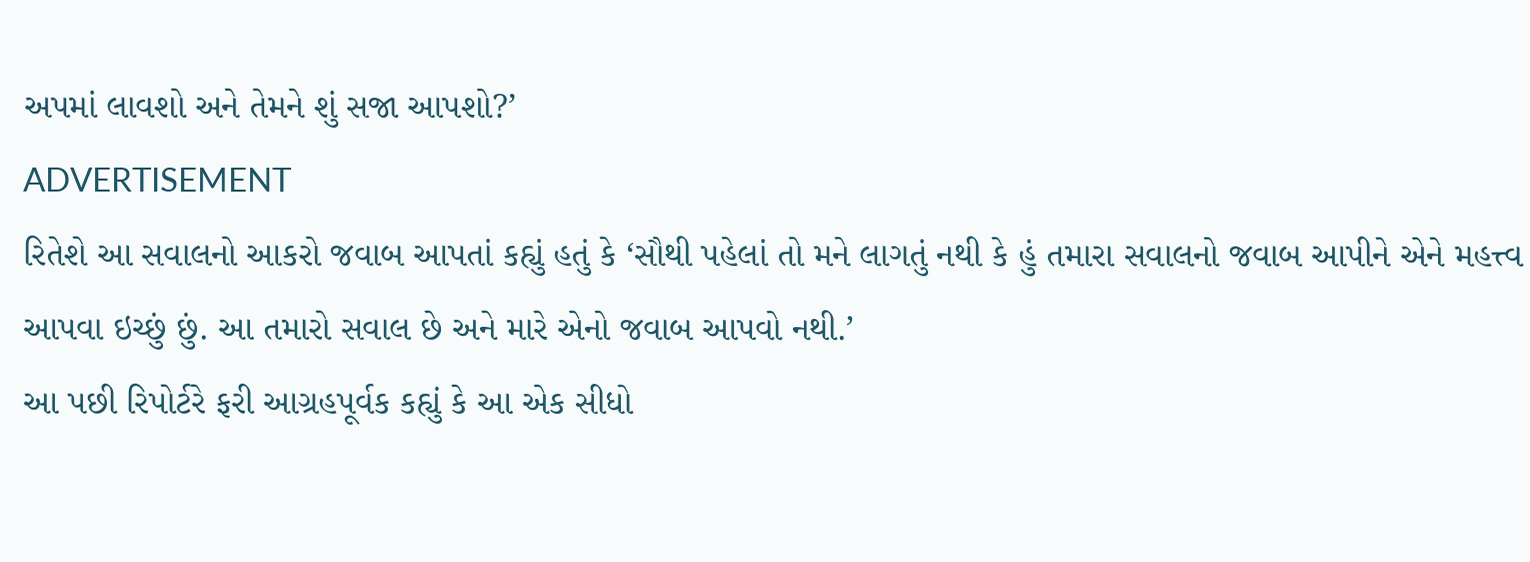અપમાં લાવશો અને તેમને શું સજા આપશો?’
ADVERTISEMENT
રિતેશે આ સવાલનો આકરો જવાબ આપતાં કહ્યું હતું કે ‘સૌથી પહેલાં તો મને લાગતું નથી કે હું તમારા સવાલનો જવાબ આપીને એને મહત્ત્વ આપવા ઇચ્છું છું. આ તમારો સવાલ છે અને મારે એનો જવાબ આપવો નથી.’
આ પછી રિપોર્ટરે ફરી આગ્રહપૂર્વક કહ્યું કે આ એક સીધો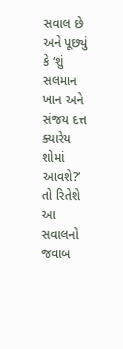સવાલ છે અને પૂછ્યું કે ‘શું સલમાન ખાન અને સંજય દત્ત ક્યારેય શોમાં આવશે?’ તો રિતેશે આ સવાલનો જવાબ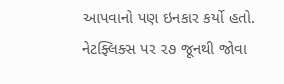આપવાનો પણ ઇનકાર કર્યો હતો.
નેટફ્લિક્સ પર ૨૭ જૂનથી જોવા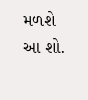મળશે આ શો.